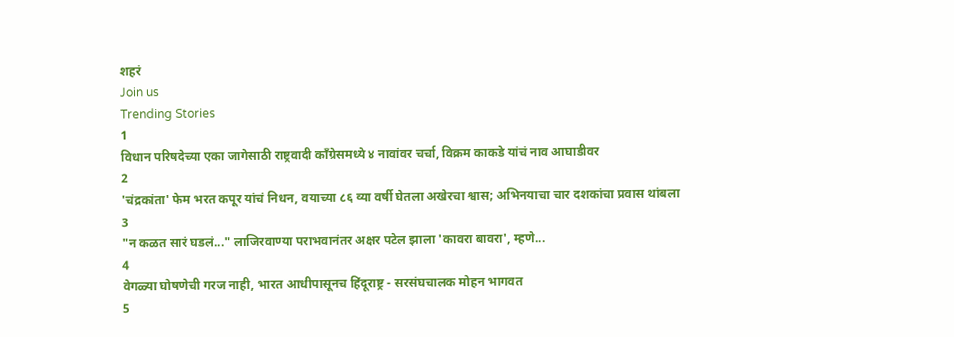शहरं
Join us
Trending Stories
1
विधान परिषदेच्या एका जागेसाठी राष्ट्रवादी काँग्रेसमध्ये ४ नावांवर चर्चा, विक्रम काकडे यांचं नाव आघाडीवर
2
'चंद्रकांता' फेम भरत कपूर यांचं निधन, वयाच्या ८६ व्या वर्षी घेतला अखेरचा श्वास; अभिनयाचा चार दशकांचा प्रवास थांबला
3
"न कळत सारं घडलं..." लाजिरवाण्या पराभवानंतर अक्षर पटेल झाला 'कावरा बावरा', म्हणे...
4
वेगळ्या घोषणेची गरज नाही, भारत आधीपासूनच हिंदूराष्ट्र - सरसंघचालक मोहन भागवत
5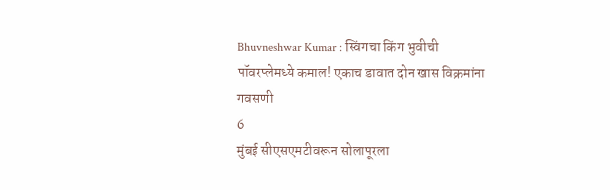Bhuvneshwar Kumar : स्विंगचा किंग भुवीची पॉवरप्लेमध्ये कमाल! एकाच डावात दोन खास विक्रमांना गवसणी
6
मुंबई सीएसएमटीवरून सोलापूरला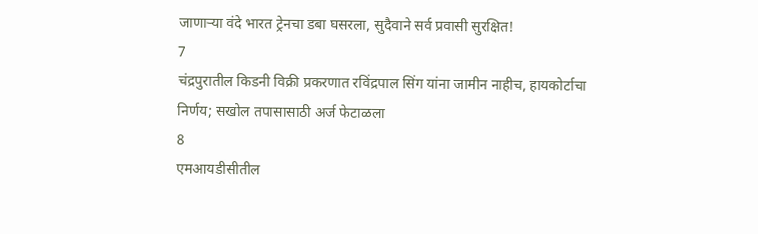जाणाऱ्या वंदे भारत ट्रेनचा डबा घसरला, सुदैवाने सर्व प्रवासी सुरक्षित!
7
चंद्रपुरातील किडनी विक्री प्रकरणात रविंद्रपाल सिंग यांना जामीन नाहीच, हायकोर्टाचा निर्णय; सखोल तपासासाठी अर्ज फेटाळला
8
एमआयडीसीतील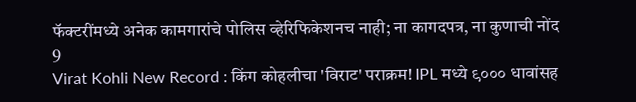फॅक्टरींमध्ये अनेक कामगारांचे पोलिस व्हेरिफिकेशनच नाही; ना कागदपत्र, ना कुणाची नोंद
9
Virat Kohli New Record : किंग कोहलीचा 'विराट' पराक्रम! IPL मध्ये ९००० धावांसह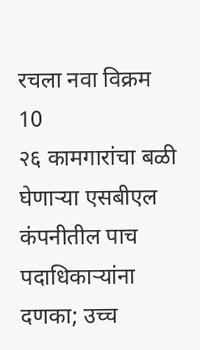रचला नवा विक्रम
10
२६ कामगारांचा बळी घेणाऱ्या एसबीएल कंपनीतील पाच पदाधिकाऱ्यांना दणका; उच्च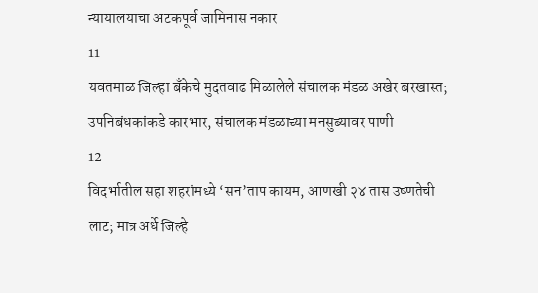न्यायालयाचा अटकपूर्व जामिनास नकार
11
यवतमाळ जिल्हा बँकेचे मुदतवाढ मिळालेले संचालक मंडळ अखेर बरखास्त; उपनिबंधकांकडे कारभार, संचालक मंडळाच्या मनसुब्यावर पाणी
12
विदर्भातील सहा शहरांमध्ये ‘सन’ताप कायम, आणखी २४ तास उष्णतेची लाट; मात्र अर्धे जिल्हे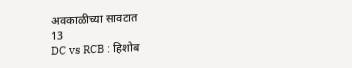अवकाळीच्या सावटात
13
DC vs RCB : हिशोब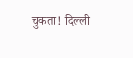चुकता! दिल्ली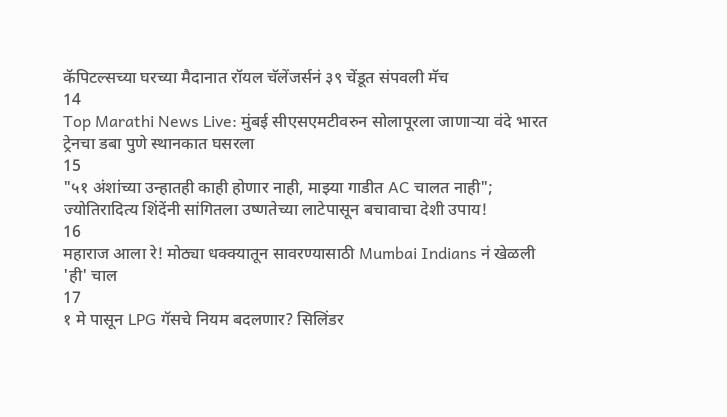कॅपिटल्सच्या घरच्या मैदानात रॉयल चॅलेंजर्सनं ३९ चेंडूत संपवली मॅच
14
Top Marathi News Live: मुंबई सीएसएमटीवरुन सोलापूरला जाणाऱ्या वंदे भारत ट्रेनचा डबा पुणे स्थानकात घसरला
15
"५१ अंशांच्या उन्हातही काही होणार नाही, माझ्या गाडीत AC चालत नाही"; ज्योतिरादित्य शिंदेंनी सांगितला उष्णतेच्या लाटेपासून बचावाचा देशी उपाय!
16
महाराज आला रे! मोठ्या धक्क्यातून सावरण्यासाठी Mumbai Indians नं खेळली 'ही' चाल
17
१ मे पासून LPG गॅसचे नियम बदलणार? सिलिंडर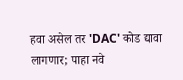हवा असेल तर 'DAC' कोड द्यावा लागणार; पाहा नवे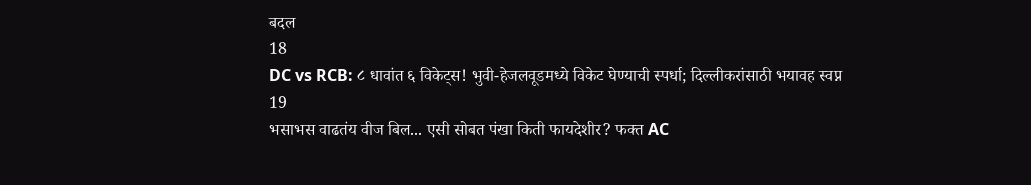बदल
18
DC vs RCB: ८ धावांत ६ विकेट्स! भुवी-हेजलवूडमध्ये विकेट घेण्याची स्पर्धा; दिल्लीकरांसाठी भयावह स्वप्न
19
भसाभस वाढतंय वीज बिल... एसी सोबत पंखा किती फायदेशीर? फक्त AC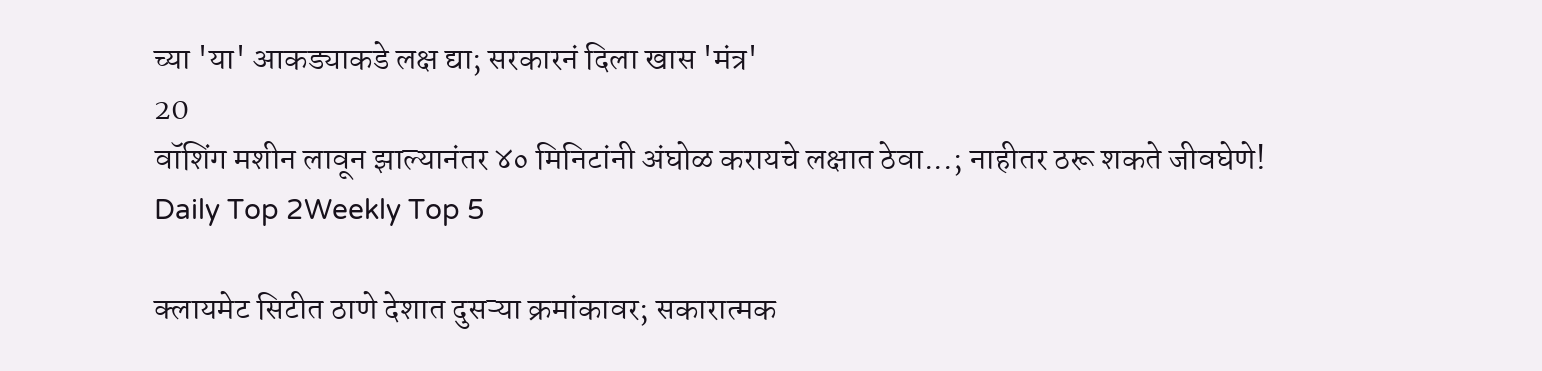च्या 'या' आकड्याकडे लक्ष द्या; सरकारनं दिला खास 'मंत्र'
20
वॉशिंग मशीन लावून झाल्यानंतर ४० मिनिटांनी अंघोळ करायचे लक्षात ठेवा...; नाहीतर ठरू शकते जीवघेणे!
Daily Top 2Weekly Top 5

क्लायमेट सिटीत ठाणे देशात दुसऱ्या क्रमांकावर; सकारात्मक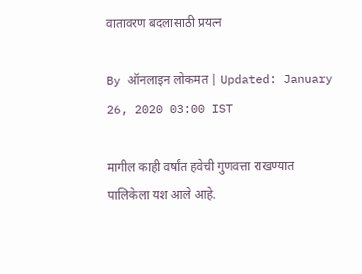वातावरण बदलासाठी प्रयत्न

By ऑनलाइन लोकमत | Updated: January 26, 2020 03:00 IST

मागील काही वर्षांत हवेची गुणवत्ता राखण्यात पालिकेला यश आले आहे.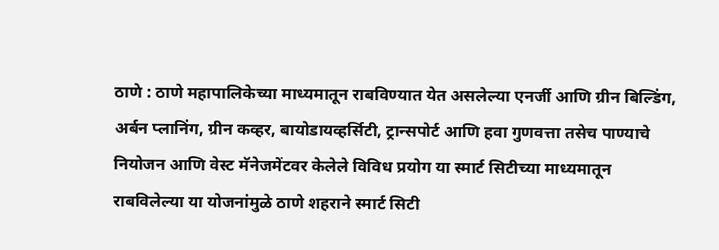ठाणे : ठाणे महापालिकेच्या माध्यमातून राबविण्यात येत असलेल्या एनर्जी आणि ग्रीन बिल्डिंग, अर्बन प्लानिंग, ग्रीन कव्हर, बायोडायव्हर्सिटी, ट्रान्सपोर्ट आणि हवा गुणवत्ता तसेच पाण्याचे नियोजन आणि वेस्ट मॅनेजमेंटवर केलेले विविध प्रयोग या स्मार्ट सिटीच्या माध्यमातून राबविलेल्या या योजनांमुळे ठाणे शहराने स्मार्ट सिटी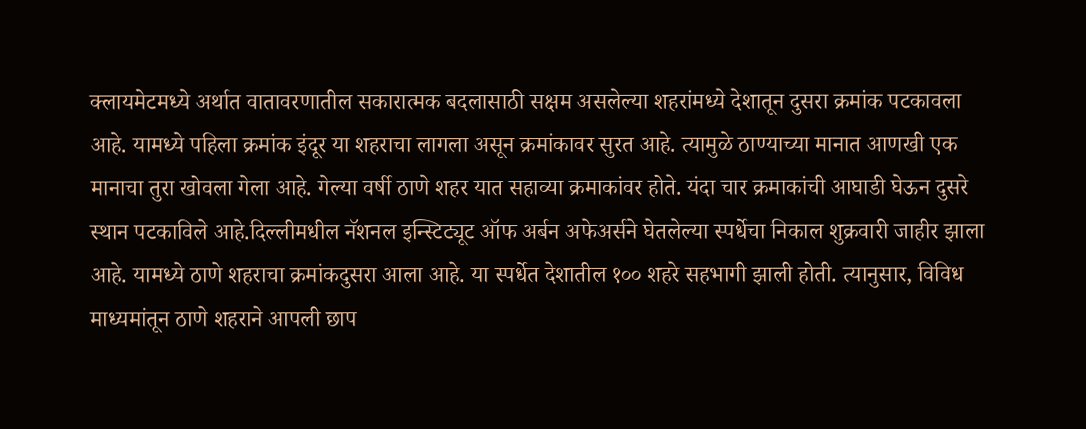क्लायमेटमध्ये अर्थात वातावरणातील सकारात्मक बदलासाठी सक्षम असलेल्या शहरांमध्ये देशातून दुसरा क्रमांक पटकावला आहे. यामध्ये पहिला क्रमांक इंदूर या शहराचा लागला असून क्रमांकावर सुरत आहे. त्यामुळे ठाण्याच्या मानात आणखी एक मानाचा तुरा खोवला गेला आहे. गेल्या वर्षी ठाणे शहर यात सहाव्या क्रमाकांवर होते. यंदा चार क्रमाकांची आघाडी घेऊन दुसरे स्थान पटकाविले आहे.दिल्लीमधील नॅशनल इन्स्टिट्यूट ऑफ अर्बन अफेअर्सने घेतलेल्या स्पर्धेचा निकाल शुक्रवारी जाहीर झाला आहे. यामध्ये ठाणे शहराचा क्रमांकदुसरा आला आहे. या स्पर्धेत देशातील १०० शहरे सहभागी झाली होती. त्यानुसार, विविध माध्यमांतून ठाणे शहराने आपली छाप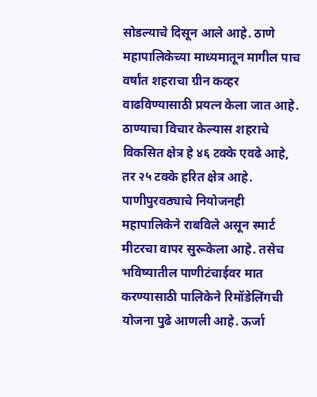सोडल्याचे दिसून आले आहे. ठाणे महापालिकेच्या माध्यमातून मागील पाच वर्षांत शहराचा ग्रीन कव्हर वाढविण्यासाठी प्रयत्न केला जात आहे. ठाण्याचा विचार केल्यास शहराचे विकसित क्षेत्र हे ४६ टक्के एवढे आहे, तर २५ टक्के हरित क्षेत्र आहे. पाणीपुरवठ्याचे नियोजनही महापालिकेने राबविले असून स्मार्ट मीटरचा वापर सुरूकेला आहे. तसेच भविष्यातील पाणीटंचाईवर मात करण्यासाठी पालिकेने रिमॉडेलिंगची योजना पुढे आणली आहे. ऊर्जा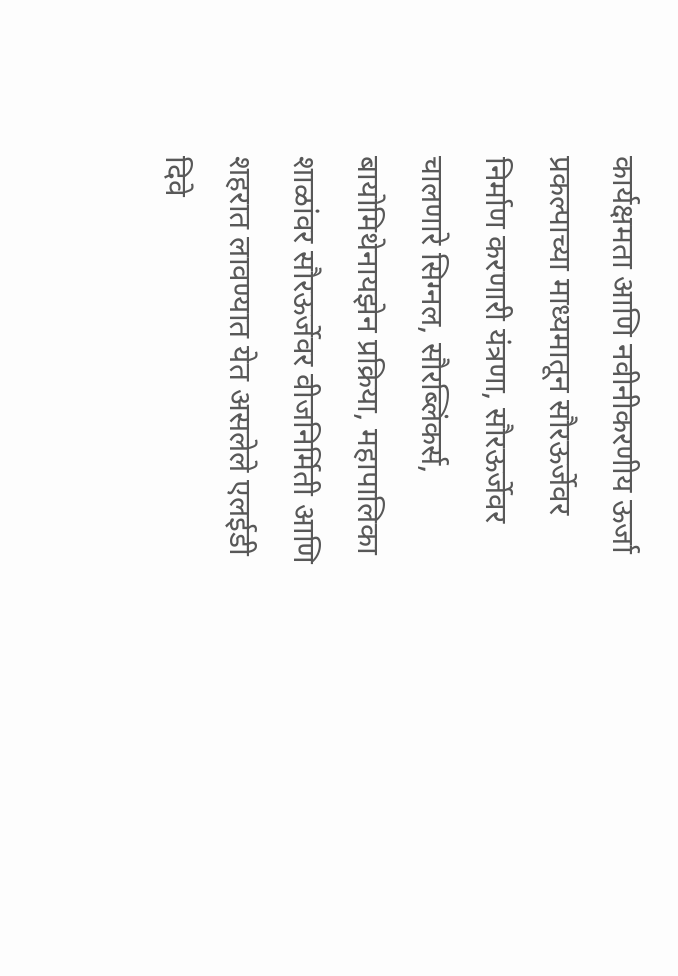कार्यक्षमता आणि नवीनीकरणीय ऊर्जा प्रकल्पाच्या माध्यमातून सौरऊर्जेवर निर्माण करणारी यंत्रणा, सौरऊर्जेवर चालणारे सिग्नल, सौरब्लिंकर्स, बायोमिथेनायझेन प्रक्रिया, महापालिका शाळांवर सौरऊर्जेवर वीजनिर्मिती आणि शहरात लावण्यात येत असलेले एलईडी दिवे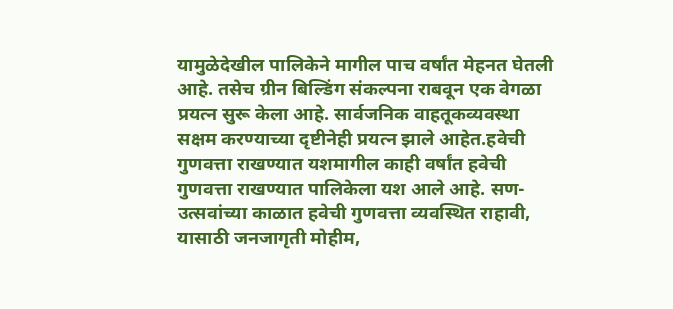यामुळेदेखील पालिकेने मागील पाच वर्षांत मेहनत घेतली आहे. तसेच ग्रीन बिल्डिंग संकल्पना राबवून एक वेगळा प्रयत्न सुरू केला आहे. सार्वजनिक वाहतूकव्यवस्था सक्षम करण्याच्या दृष्टीनेही प्रयत्न झाले आहेत.हवेची गुणवत्ता राखण्यात यशमागील काही वर्षांत हवेची गुणवत्ता राखण्यात पालिकेला यश आले आहे. सण-उत्सवांच्या काळात हवेची गुणवत्ता व्यवस्थित राहावी, यासाठी जनजागृती मोहीम,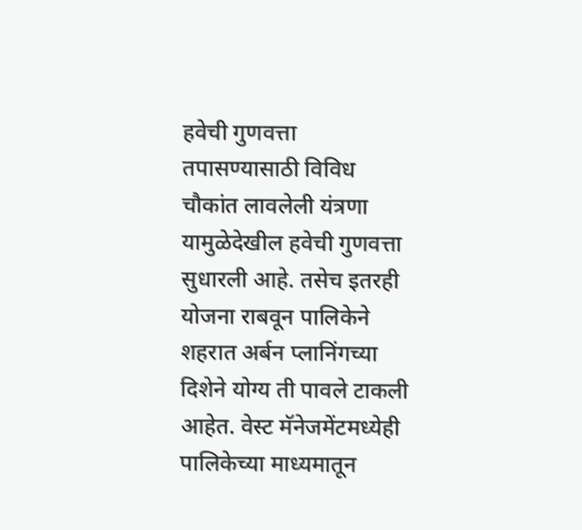हवेची गुणवत्ता तपासण्यासाठी विविध चौकांत लावलेली यंत्रणा यामुळेदेखील हवेची गुणवत्ता सुधारली आहे. तसेच इतरही योजना राबवून पालिकेने शहरात अर्बन प्लानिंगच्या दिशेने योग्य ती पावले टाकली आहेत. वेस्ट मॅनेजमेंटमध्येही पालिकेच्या माध्यमातून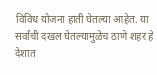विविध योजना हाती घेतल्या आहेत. या सर्वांची दखल घेतल्यामुळेच ठाणे शहर हे देशात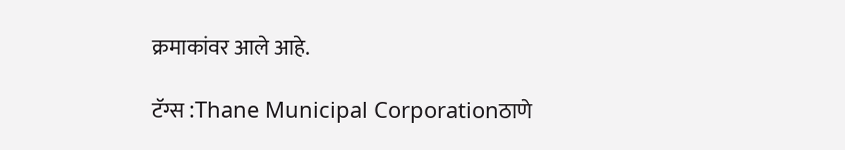क्रमाकांवर आले आहे.

टॅग्स :Thane Municipal Corporationठाणे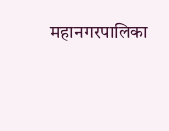महानगरपालिका